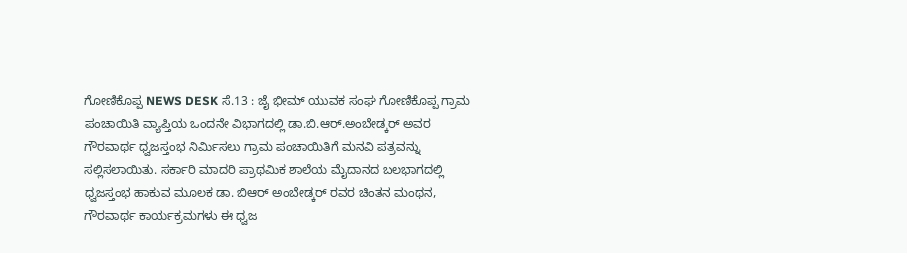ಗೋಣಿಕೊಪ್ಪ NEWS DESK ಸೆ.13 : ಜೈ ಭೀಮ್ ಯುವಕ ಸಂಘ ಗೋಣಿಕೊಪ್ಪ ಗ್ರಾಮ ಪಂಚಾಯಿತಿ ವ್ಯಾಪ್ತಿಯ ಒಂದನೇ ವಿಭಾಗದಲ್ಲಿ ಡಾ.ಬಿ.ಆರ್.ಅಂಬೇಡ್ಕರ್ ಅವರ ಗೌರವಾರ್ಥ ಧ್ವಜಸ್ತಂಭ ನಿರ್ಮಿಸಲು ಗ್ರಾಮ ಪಂಚಾಯಿತಿಗೆ ಮನವಿ ಪತ್ರವನ್ನು ಸಲ್ಲಿಸಲಾಯಿತು. ಸರ್ಕಾರಿ ಮಾದರಿ ಪ್ರಾಥಮಿಕ ಶಾಲೆಯ ಮೈದಾನದ ಬಲಭಾಗದಲ್ಲಿ ಧ್ವಜಸ್ತಂಭ ಹಾಕುವ ಮೂಲಕ ಡಾ. ಬಿಆರ್ ಅಂಬೇಡ್ಕರ್ ರವರ ಚಿಂತನ ಮಂಥನ, ಗೌರವಾರ್ಥ ಕಾರ್ಯಕ್ರಮಗಳು ಈ ಧ್ವಜ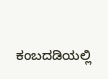ಕಂಬದಡಿಯಲ್ಲಿ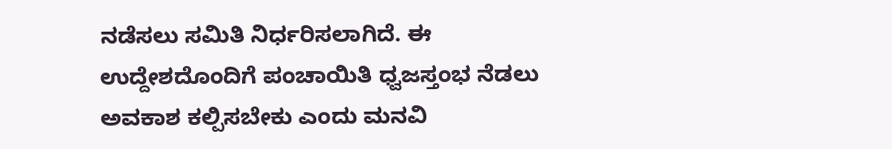ನಡೆಸಲು ಸಮಿತಿ ನಿರ್ಧರಿಸಲಾಗಿದೆ. ಈ ಉದ್ದೇಶದೊಂದಿಗೆ ಪಂಚಾಯಿತಿ ಧ್ವಜಸ್ತಂಭ ನೆಡಲು ಅವಕಾಶ ಕಲ್ಪಿಸಬೇಕು ಎಂದು ಮನವಿ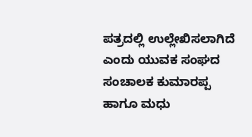ಪತ್ರದಲ್ಲಿ ಉಲ್ಲೇಖಿಸಲಾಗಿದೆ ಎಂದು ಯುವಕ ಸಂಘದ ಸಂಚಾಲಕ ಕುಮಾರಪ್ಪ ಹಾಗೂ ಮಧು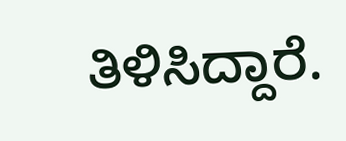ತಿಳಿಸಿದ್ದಾರೆ.